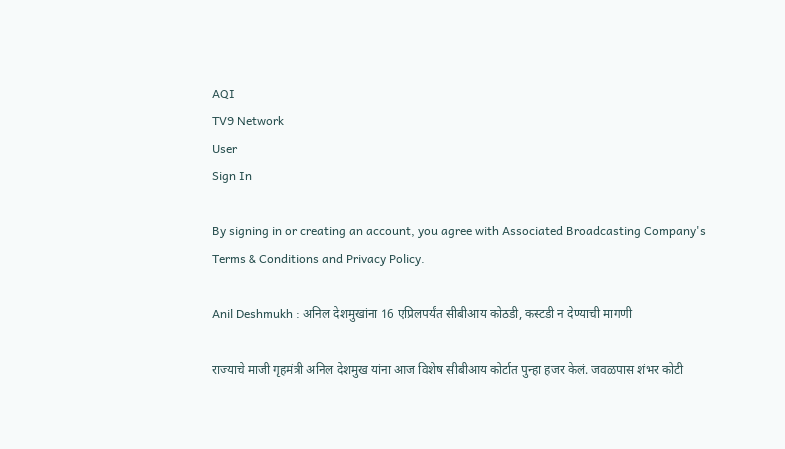AQI
TV9 Network
User
Sign In

By signing in or creating an account, you agree with Associated Broadcasting Company's Terms & Conditions and Privacy Policy.

Anil Deshmukh : अनिल देशमुखांना 16 एप्रिलपर्यंत सीबीआय कोठडी, कस्टडी न देण्याची मागणी

राज्याचे माजी गृहमंत्री अनिल देशमुख यांना आज विशेष सीबीआय कोर्टात पुन्हा हजर केलं. जवळपास शंभर कोटी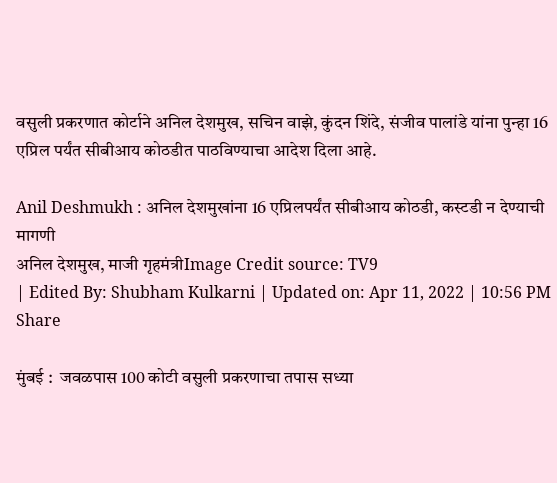वसुली प्रकरणात कोर्टाने अनिल देशमुख, सचिन वाझे, कुंदन शिंदे, संजीव पालांडे यांना पुन्हा 16 एप्रिल पर्यंत सीबीआय कोठडीत पाठविण्याचा आदेश दिला आहे.

Anil Deshmukh : अनिल देशमुखांना 16 एप्रिलपर्यंत सीबीआय कोठडी, कस्टडी न देण्याची मागणी
अनिल देशमुख, माजी गृहमंत्रीImage Credit source: TV9
| Edited By: Shubham Kulkarni | Updated on: Apr 11, 2022 | 10:56 PM
Share

मुंबई :  जवळपास 100 कोटी वसुली प्रकरणाचा तपास सध्या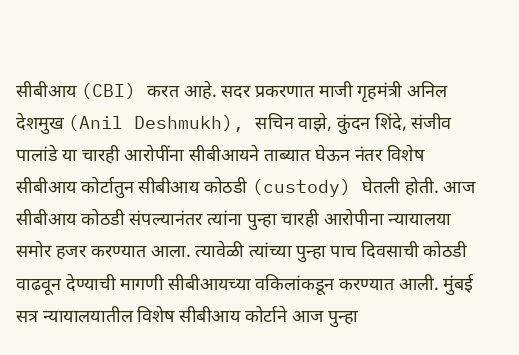सीबीआय (CBI) करत आहे. सदर प्रकरणात माजी गृहमंत्री अनिल देशमुख (Anil Deshmukh), सचिन वाझे, कुंदन शिंदे, संजीव पालांडे या चारही आरोपींना सीबीआयने ताब्यात घेऊन नंतर विशेष सीबीआय कोर्टातुन सीबीआय कोठडी (custody) घेतली होती. आज सीबीआय कोठडी संपल्यानंतर त्यांना पुन्हा चारही आरोपीना न्यायालया समोर हजर करण्यात आला. त्यावेळी त्यांच्या पुन्हा पाच दिवसाची कोठडी वाढवून देण्याची मागणी सीबीआयच्या वकिलांकडून करण्यात आली. मुंबई सत्र न्यायालयातील विशेष सीबीआय कोर्टाने आज पुन्हा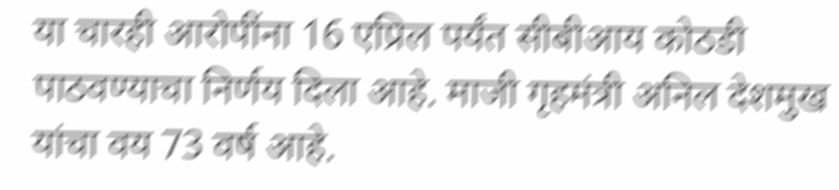या चारही आरोपींना 16 एप्रिल पर्यंत सीबीआय कोठडी पाठवण्याचा निर्णय दिला आहे. माजी गृहमंत्री अनिल देशमुख यांचा वय 73 वर्ष आहे.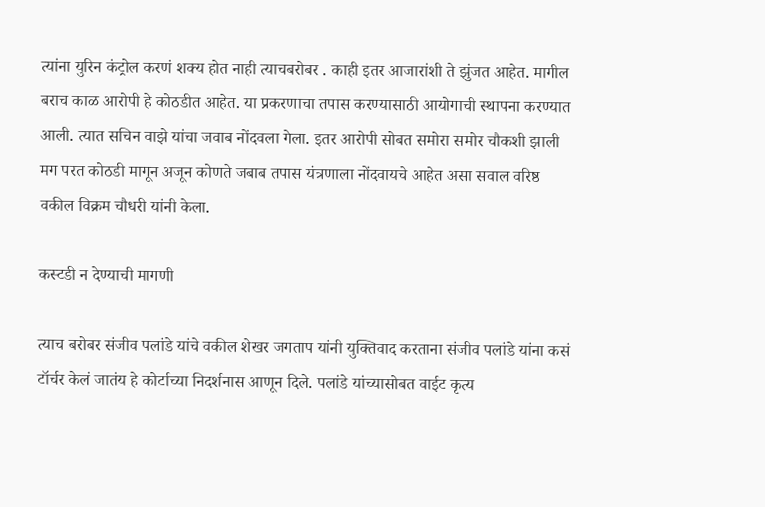त्यांना युरिन कंट्रोल करणं शक्य होत नाही त्याचबरोबर . काही इतर आजारांशी ते झुंजत आहेत. मागील बराच काळ आरोपी हे कोठडीत आहेत. या प्रकरणाचा तपास करण्यासाठी आयोगाची स्थापना करण्यात आली. त्यात सचिन वाझे यांचा जवाब नोंदवला गेला. इतर आरोपी सोबत समोरा समोर चौकशी झाली मग परत कोठडी मागून अजून कोणते जबाब तपास यंत्रणाला नोंदवायचे आहेत असा सवाल वरिष्ठ वकील विक्रम चौधरी यांनी केला.

कस्टडी न देण्याची मागणी

त्याच बरोबर संजीव पलांडे यांचे वकील शेखर जगताप यांनी युक्तिवाद करताना संजीव पलांडे यांना कसं टॉर्चर केलं जातंय हे कोर्टाच्या निदर्शनास आणून दिले. पलांडे यांच्यासोबत वाईट कृत्य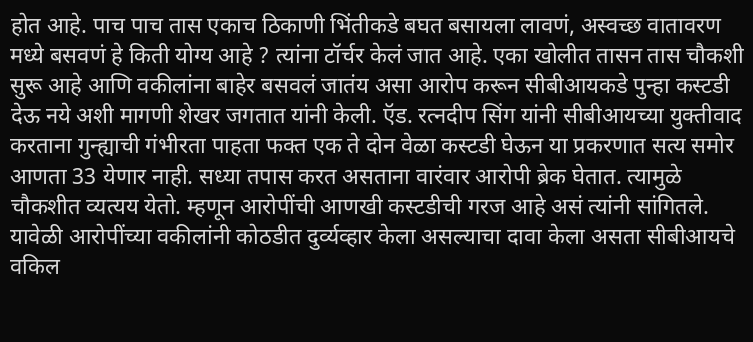होत आहे. पाच पाच तास एकाच ठिकाणी भिंतीकडे बघत बसायला लावणं, अस्वच्छ वातावरण मध्ये बसवणं हे किती योग्य आहे ? त्यांना टॉर्चर केलं जात आहे. एका खोलीत तासन तास चौकशी सुरू आहे आणि वकीलांना बाहेर बसवलं जातंय असा आरोप करून सीबीआयकडे पुन्हा कस्टडी देऊ नये अशी मागणी शेखर जगतात यांनी केली. ऍड. रत्नदीप सिंग यांनी सीबीआयच्या युक्तीवाद करताना गुन्ह्याची गंभीरता पाहता फक्त एक ते दोन वेळा कस्टडी घेऊन या प्रकरणात सत्य समोर आणता 33 येणार नाही. सध्या तपास करत असताना वारंवार आरोपी ब्रेक घेतात. त्यामुळे चौकशीत व्यत्यय येतो. म्हणून आरोपींची आणखी कस्टडीची गरज आहे असं त्यांनी सांगितले. यावेळी आरोपींच्या वकीलांनी कोठडीत दुर्व्यव्हार केला असल्याचा दावा केला असता सीबीआयचे वकिल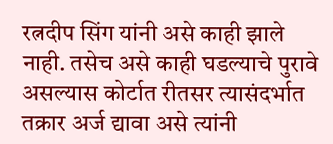रत्नदीप सिंग यांनी असे काही झाले नाही. तसेच असे काही घडल्याचे पुरावे असल्यास कोर्टात रीतसर त्यासंदर्भात तक्रार अर्ज द्यावा असे त्यांनी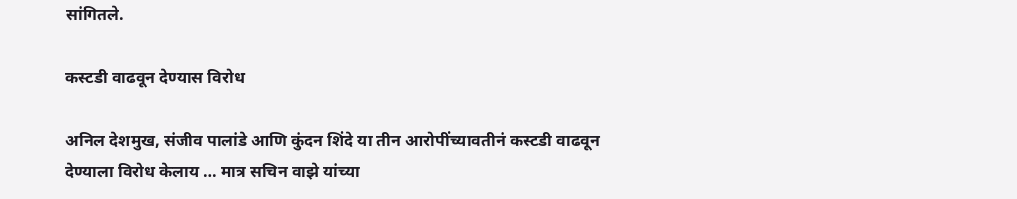सांगितले.

कस्टडी वाढवून देण्यास विरोध

अनिल देशमुख, संजीव पालांडे आणि कुंदन शिंदे या तीन आरोपींच्यावतीनं कस्टडी वाढवून देण्याला विरोध केलाय … मात्र सचिन वाझे यांच्या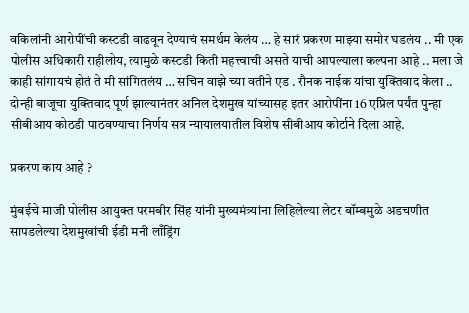वकिलांनी आरोपींची कस्टडी वाढवून देण्याचं समर्थम केलंय … हे सारं प्रकरण माझ्या समोर घडलंय .. मी एक पोलीस अधिकारी राहीलोय, त्यामुळे कस्टडी किती महत्त्वाची असते याची आपल्याला कल्पना आहे .. मला जे काही सांगायचं होतं ते मी सांगितलंय … सचिन वाझे च्या वतीने एड . रौनक नाईक यांचा युक्तिवाद केला .. दोन्ही बाजूचा युक्तिवाद पूर्ण झाल्यानंतर अनिल देशमुख यांच्यासह इतर आरोपींना 16 एप्रिल पर्यंत पुन्हा सीबीआय कोठडी पाठवण्याचा निर्णय सत्र न्यायालयातील विशेष सीबीआय कोर्टाने दिला आहे.

प्रकरण काय आहे ?

मुंबईचे माजी पोलीस आयुक्त परमबीर सिंह यांनी मुख्यमंत्र्यांना लिहिलेल्या लेटर बॉम्बमुळे अडचणीत सापडलेल्या देशमुखांची ईडी मनी लाँड्रिंग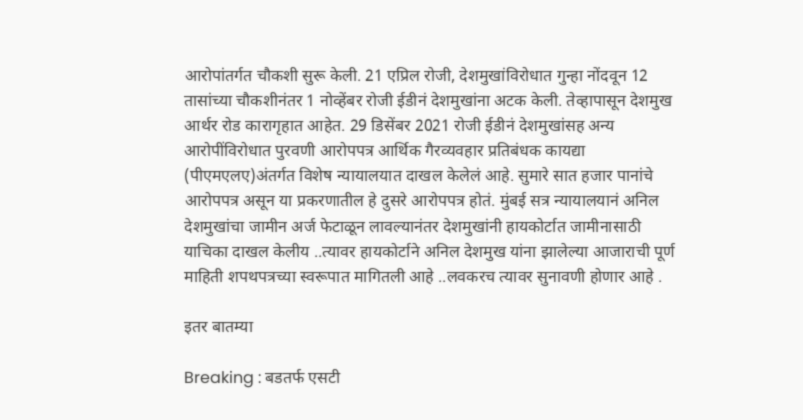आरोपांतर्गत चौकशी सुरू केली. 21 एप्रिल रोजी, देशमुखांविरोधात गुन्हा नोंदवून 12 तासांच्या चौकशीनंतर 1 नोव्हेंबर रोजी ईडीनं देशमुखांना अटक केली. तेव्हापासून देशमुख आर्थर रोड कारागृहात आहेत. 29 डिसेंबर 2021 रोजी ईडीनं देशमुखांसह अन्य आरोपींविरोधात पुरवणी आरोपपत्र आर्थिक गैरव्यवहार प्रतिबंधक कायद्या (पीएमएलए)अंतर्गत विशेष न्यायालयात दाखल केलेलं आहे. सुमारे सात हजार पानांचे आरोपपत्र असून या प्रकरणातील हे दुसरे आरोपपत्र होतं. मुंबई सत्र न्यायालयानं अनिल देशमुखांचा जामीन अर्ज फेटाळून लावल्यानंतर देशमुखांनी हायकोर्टात जामीनासाठी याचिका दाखल केलीय ..त्यावर हायकोर्टाने अनिल देशमुख यांना झालेल्या आजाराची पूर्ण माहिती शपथपत्रच्या स्वरूपात मागितली आहे ..लवकरच त्यावर सुनावणी होणार आहे .

इतर बातम्या

Breaking : बडतर्फ एसटी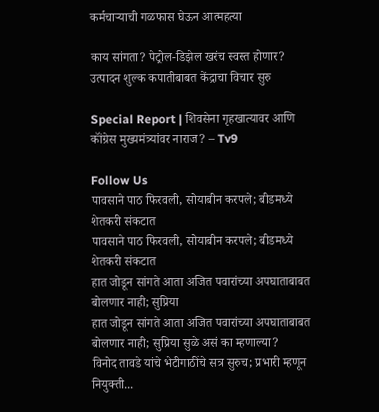कर्मचाऱ्याची गळफास घेऊन आत्महत्या

काय सांगता? पेट्रोल-डिझेल खरंच स्वस्त होणार? उत्पादन शुल्क कपातीबाबत केंद्राचा विचार सुरु

Special Report | शिवसेना गृहखात्यावर आणि कॉंग्रेस मुख्यमंत्र्यांवर नाराज? – Tv9

Follow Us
पावसाने पाठ फिरवली, सोयाबीन करपले; बीडमध्ये शेतकरी संकटात
पावसाने पाठ फिरवली, सोयाबीन करपले; बीडमध्ये शेतकरी संकटात
हात जोडून सांगते आता अजित पवारांच्या अपघाताबाबत बोलणार नाही; सुप्रिया
हात जोडून सांगते आता अजित पवारांच्या अपघाताबाबत बोलणार नाही; सुप्रिया सुळे असं का म्हणाल्या?
विनोद तावडे यांचे भेटीगाठींचे सत्र सुरुच; प्रभारी म्हणून नियुक्ती...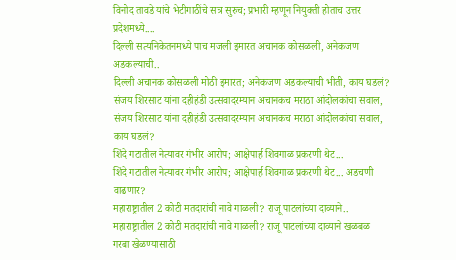विनोद तावडे यांचे भेटीगाठींचे सत्र सुरुच; प्रभारी म्हणून नियुक्ती होताच उत्तर प्रदेशमध्ये....
दिल्ली सत्यनिकेतनमध्ये पाच मजली इमारत अचानक कोसळली, अनेकजण अडकल्याची..
दिल्ली अचानक कोसळली मोठी इमारत; अनेकजण अडकल्याची भीती, काय घडलं?
संजय शिरसाट यांना दहीहंडी उत्सवादरम्यान अचानकच मराठा आंदोलकांचा सवाल,
संजय शिरसाट यांना दहीहंडी उत्सवादरम्यान अचानकच मराठा आंदोलकांचा सवाल, काय घडलं?
शिंदे गटातील नेत्यावर गंभीर आरोप; आक्षेपार्ह शिवगाळ प्रकरणी थेट...
शिंदे गटातील नेत्यावर गंभीर आरोप; आक्षेपार्ह शिवगाळ प्रकरणी थेट... अडचणी वाढणार?
महाराष्ट्रातील 2 कोटी मतदारांची नावे गाळली? राजू पाटलांच्या दाव्याने..
महाराष्ट्रातील 2 कोटी मतदारांची नावे गाळली? राजू पाटलांच्या दाव्याने खळबळ
गरबा खेळण्यासाठी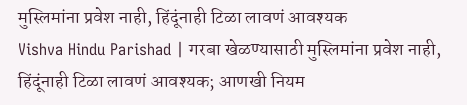मुस्लिमांना प्रवेश नाही, हिंदूंनाही टिळा लावणं आवश्यक
Vishva Hindu Parishad | गरबा खेळण्यासाठी मुस्लिमांना प्रवेश नाही, हिंदूंनाही टिळा लावणं आवश्यक; आणखी नियम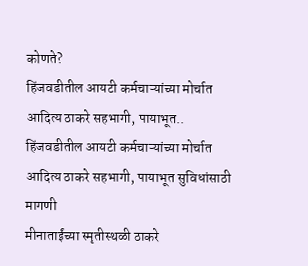कोणते?
हिंजवडीतील आयटी कर्मचाऱ्यांच्या मोर्चात आदित्य ठाकरे सहभागी, पायाभूत..
हिंजवडीतील आयटी कर्मचाऱ्यांच्या मोर्चात आदित्य ठाकरे सहभागी, पायाभूत सुविधांसाठी मागणी
मीनाताईंच्या स्मृतीस्थळी ठाकरे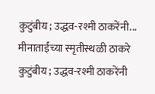कुटुंबीय; उद्धव-रश्मी ठाकरेंनी...
मीनाताईंच्या स्मृतीस्थळी ठाकरे कुटुंबीय; उद्धव-रश्मी ठाकरेंनी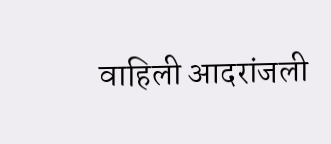वाहिली आदरांजली